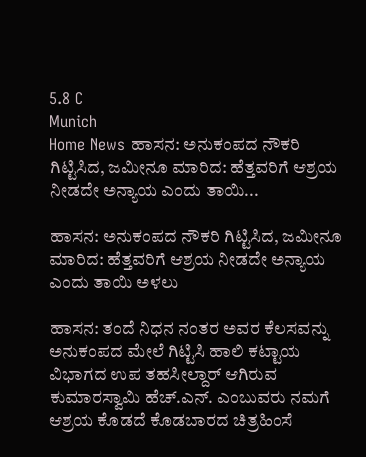5.8 C
Munich
Home News ಹಾಸನ: ಅನುಕಂಪದ ನೌಕರಿ ಗಿಟ್ಟಿಸಿದ, ಜಮೀನೂ ಮಾರಿದ: ಹೆತ್ತವರಿಗೆ ಆಶ್ರಯ ನೀಡದೇ ಅನ್ಯಾಯ ಎಂದು ತಾಯಿ...

ಹಾಸನ: ಅನುಕಂಪದ ನೌಕರಿ ಗಿಟ್ಟಿಸಿದ, ಜಮೀನೂ ಮಾರಿದ: ಹೆತ್ತವರಿಗೆ ಆಶ್ರಯ ನೀಡದೇ ಅನ್ಯಾಯ ಎಂದು ತಾಯಿ ಅಳಲು

ಹಾಸನ: ತಂದೆ ನಿಧನ ನಂತರ ಅವರ ಕೆಲಸವನ್ನು ಅನುಕಂಪದ ಮೇಲೆ ಗಿಟ್ಟಿಸಿ ಹಾಲಿ ಕಟ್ಟಾಯ ವಿಭಾಗದ ಉಪ ತಹಸೀಲ್ದಾರ್ ಆಗಿರುವ ಕುಮಾರಸ್ವಾಮಿ ಹೆಚ್.ಎನ್. ಎಂಬುವರು ನಮಗೆ ಆಶ್ರಯ ಕೊಡದೆ ಕೊಡಬಾರದ ಚಿತ್ರಹಿಂಸೆ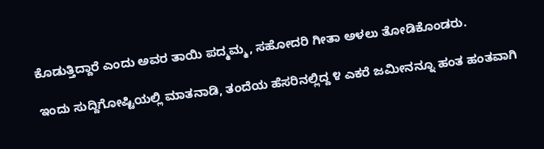ಕೊಡುತ್ತಿದ್ದಾರೆ ಎಂದು ಅವರ ತಾಯಿ ಪದ್ಮಮ್ಮ, ಸಹೋದರಿ ಗೀತಾ ಅಳಲು ತೋಡಿಕೊಂಡರು.

ಇಂದು ಸುದ್ದಿಗೋಷ್ಟಿಯಲ್ಲಿ ಮಾತನಾಡಿ, ತಂದೆಯ ಹೆಸರಿನಲ್ಲಿದ್ದ ೪ ಎಕರೆ ಜಮೀನನ್ನೂ ಹಂತ ಹಂತವಾಗಿ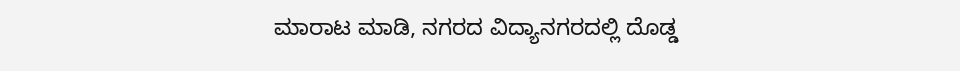ಮಾರಾಟ ಮಾಡಿ, ನಗರದ ವಿದ್ಯಾನಗರದಲ್ಲಿ ದೊಡ್ಡ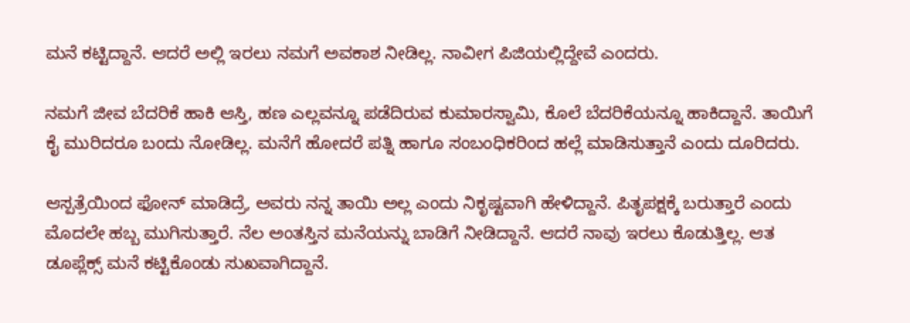ಮನೆ ಕಟ್ಟಿದ್ದಾನೆ. ಆದರೆ ಅಲ್ಲಿ ಇರಲು ನಮಗೆ ಅವಕಾಶ ನೀಡಿಲ್ಲ. ನಾವೀಗ ಪಿಜಿಯಲ್ಲಿದ್ದೇವೆ ಎಂದರು.

ನಮಗೆ ಜೀವ ಬೆದರಿಕೆ ಹಾಕಿ ಆಸ್ತಿ, ಹಣ ಎಲ್ಲವನ್ನೂ ಪಡೆದಿರುವ ಕುಮಾರಸ್ವಾಮಿ, ಕೊಲೆ ಬೆದರಿಕೆಯನ್ನೂ ಹಾಕಿದ್ದಾನೆ. ತಾಯಿಗೆ ಕೈ ಮುರಿದರೂ ಬಂದು ನೋಡಿಲ್ಲ. ಮನೆಗೆ ಹೋದರೆ ಪತ್ನಿ ಹಾಗೂ ಸಂಬಂಧಿಕರಿಂದ ಹಲ್ಲೆ ಮಾಡಿಸುತ್ತಾನೆ ಎಂದು ದೂರಿದರು.

ಆಸ್ಪತ್ರೆಯಿಂದ ಫೋನ್ ಮಾಡಿದ್ರೆ, ಅವರು ನನ್ನ ತಾಯಿ ಅಲ್ಲ ಎಂದು ನಿಕೃಷ್ಟವಾಗಿ ಹೇಳಿದ್ದಾನೆ. ಪಿತೃಪಕ್ಷಕ್ಕೆ ಬರುತ್ತಾರೆ ಎಂದು ಮೊದಲೇ ಹಬ್ಬ ಮುಗಿಸುತ್ತಾರೆ. ನೆಲ ಅಂತಸ್ತಿನ ಮನೆಯನ್ನು ಬಾಡಿಗೆ ನೀಡಿದ್ದಾನೆ. ಆದರೆ ನಾವು ಇರಲು ಕೊಡುತ್ತಿಲ್ಲ. ಆತ ಡೂಪ್ಲೆಕ್ಸ್ ಮನೆ ಕಟ್ಟಿಕೊಂಡು ಸುಖವಾಗಿದ್ದಾನೆ.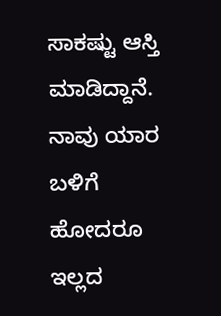ಸಾಕಷ್ಟು ಆಸ್ತಿ ಮಾಡಿದ್ದಾನೆ. ನಾವು ಯಾರ ಬಳಿಗೆ ಹೋದರೂ ಇಲ್ಲದ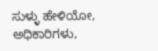ಸುಳ್ಳು ಹೇಳಿಯೋ, ಅಧಿಕಾರಿಗಳು,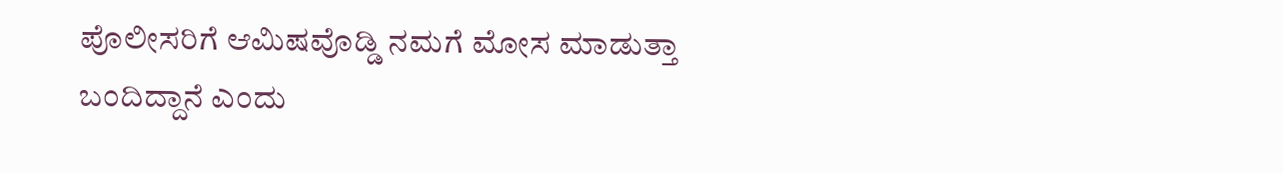ಪೊಲೀಸರಿಗೆ ಆಮಿಷವೊಡ್ಡಿ ನಮಗೆ ಮೋಸ ಮಾಡುತ್ತಾ ಬಂದಿದ್ದಾನೆ ಎಂದು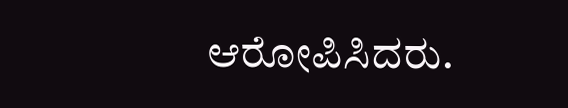ಆರೋಪಿಸಿದರು.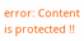error: Content is protected !!